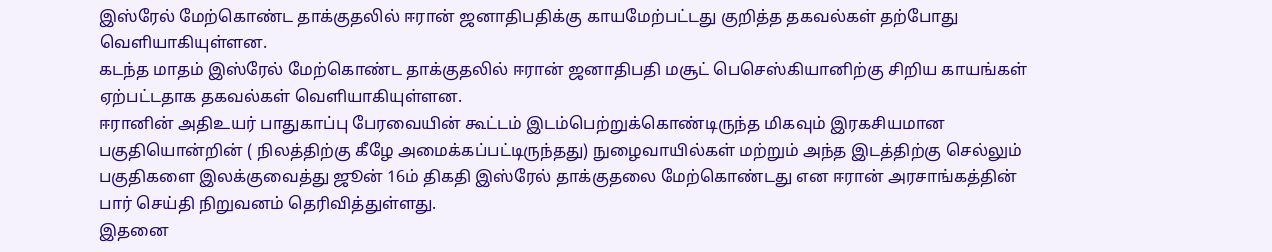இஸ்ரேல் மேற்கொண்ட தாக்குதலில் ஈரான் ஜனாதிபதிக்கு காயமேற்பட்டது குறித்த தகவல்கள் தற்போது வெளியாகியுள்ளன.
கடந்த மாதம் இஸ்ரேல் மேற்கொண்ட தாக்குதலில் ஈரான் ஜனாதிபதி மசூட் பெசெஸ்கியானிற்கு சிறிய காயங்கள் ஏற்பட்டதாக தகவல்கள் வெளியாகியுள்ளன.
ஈரானின் அதிஉயர் பாதுகாப்பு பேரவையின் கூட்டம் இடம்பெற்றுக்கொண்டிருந்த மிகவும் இரகசியமான பகுதியொன்றின் ( நிலத்திற்கு கீழே அமைக்கப்பட்டிருந்தது) நுழைவாயில்கள் மற்றும் அந்த இடத்திற்கு செல்லும் பகுதிகளை இலக்குவைத்து ஜூன் 16ம் திகதி இஸ்ரேல் தாக்குதலை மேற்கொண்டது என ஈரான் அரசாங்கத்தின் பார் செய்தி நிறுவனம் தெரிவித்துள்ளது.
இதனை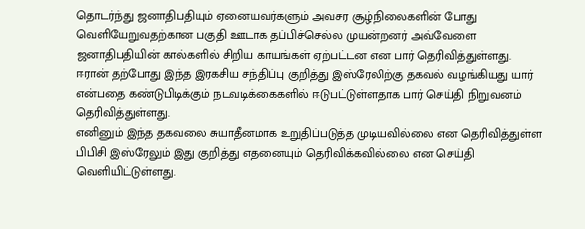தொடர்ந்து ஜனாதிபதியும் ஏனையவர்களும் அவசர சூழ்நிலைகளின் போது வெளியேறுவதற்கான பகுதி ஊடாக தப்பிச்செல்ல முயன்றனர் அவ்வேளை ஜனாதிபதியின் கால்களில் சிறிய காயங்கள் ஏற்பட்டன என பார் தெரிவித்துள்ளது.
ஈரான் தற்போது இந்த இரகசிய சந்திப்பு குறித்து இஸ்ரேலிற்கு தகவல் வழங்கியது யார் என்பதை கண்டுபிடிக்கும் நடவடிக்கைகளில் ஈடுபட்டுள்ளதாக பார் செய்தி நிறுவனம் தெரிவித்துள்ளது.
எனினும் இந்த தகவலை சுயாதீனமாக உறுதிப்படுத்த முடியவில்லை என தெரிவித்துள்ள பிபிசி இஸ்ரேலும் இது குறித்து எதனையும் தெரிவிக்கவில்லை என செய்தி வெளியிட்டுள்ளது.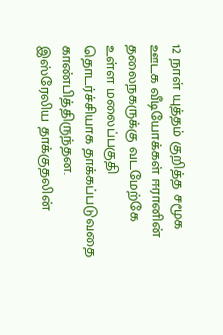12 நாள் யுத்தம் குறித்த சமூக ஊடக வீடியோக்கள் ஈரானின் தலைநகருக்கு வடமேற்கே உள்ள மலைப்பகுதி தொடர்ச்சியாக தாக்கப்படுவதை காண்பித்திருந்தன.
இஸ்ரேலிய தாக்குதலின்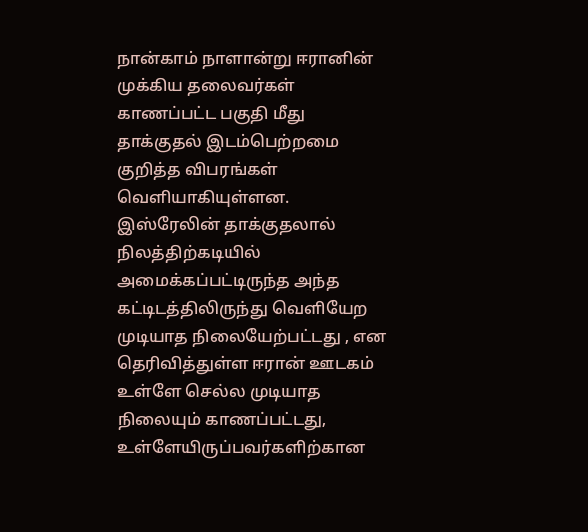நான்காம் நாளான்று ஈரானின் முக்கிய தலைவர்கள் காணப்பட்ட பகுதி மீது தாக்குதல் இடம்பெற்றமை குறித்த விபரங்கள் வெளியாகியுள்ளன.
இஸ்ரேலின் தாக்குதலால் நிலத்திற்கடியில் அமைக்கப்பட்டிருந்த அந்த கட்டிடத்திலிருந்து வெளியேற முடியாத நிலையேற்பட்டது , என தெரிவித்துள்ள ஈரான் ஊடகம் உள்ளே செல்ல முடியாத நிலையும் காணப்பட்டது, உள்ளேயிருப்பவர்களிற்கான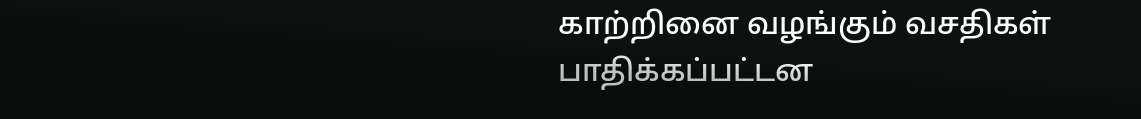காற்றினை வழங்கும் வசதிகள் பாதிக்கப்பட்டன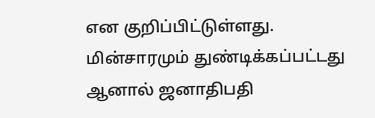என குறிப்பிட்டுள்ளது.
மின்சாரமும் துண்டிக்கப்பட்டது ஆனால் ஜனாதிபதி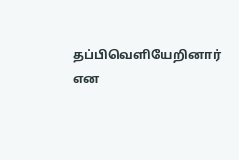தப்பிவெளியேறினார் என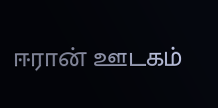ஈரான் ஊடகம்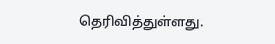தெரிவித்துள்ளது.